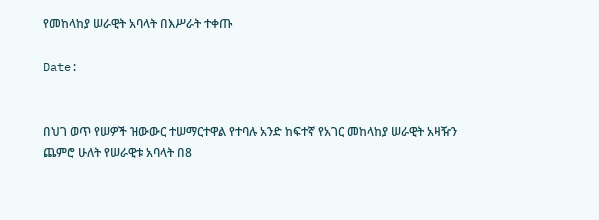የመከላከያ ሠራዊት አባላት በእሥራት ተቀጡ

Date:


በህገ ወጥ የሠዎች ዝውውር ተሠማርተዋል የተባሉ አንድ ከፍተኛ የአገር መከላከያ ሠራዊት አዛዥን ጨምሮ ሁለት የሠራዊቱ አባላት በ8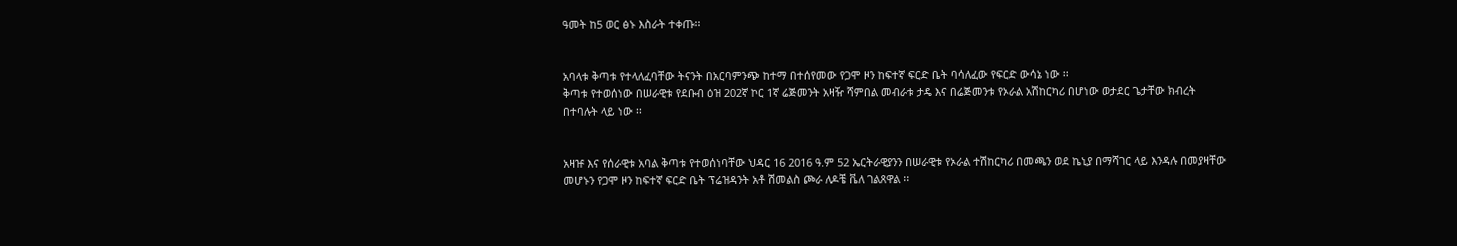ዓመት ከ5 ወር ፅኑ እስራት ተቀጡ፡፡


አባላቱ ቅጣቱ የተላለፈባቸው ትናንት በአርባምንጭ ከተማ በተሰየመው የጋሞ ዞን ከፍተኛ ፍርድ ቤት ባሳለፈው የፍርድ ውሳኔ ነው ፡፡
ቅጣቱ የተወሰነው በሠራዊቱ የደቡብ ዕዝ 202ኛ ኮር 1ኛ ሬጅመንት አዛዥ ሻምበል መብራቱ ታዴ እና በሬጅመንቱ የኦራል አሽከርካሪ በሆነው ወታደር ጌታቸው ክብረት በተባሉት ላይ ነው ፡፡


አዛዡ እና የሰራዊቱ አባል ቅጣቱ የተወሰነባቸው ህዳር 16 2016 ዓ.ም 52 ኤርትራዊያንን በሠራዊቱ የኦራል ተሽከርካሪ በመጫን ወደ ኬኒያ በማሻገር ላይ እንዳሉ በመያዛቸው መሆኑን የጋሞ ዞን ከፍተኛ ፍርድ ቤት ፕሬዝዳንት አቶ ሽመልስ ጮራ ለዶቼ ቬለ ገልጸዋል ፡፡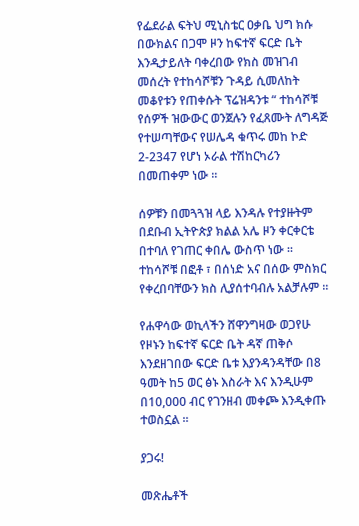የፌደራል ፍትህ ሚኒስቴር ዐቃቤ ህግ ክሱ በውክልና በጋሞ ዞን ከፍተኛ ፍርድ ቤት እንዲታይለት ባቀረበው የክስ መዝገብ መሰረት የተከሳሾቹን ጉዳይ ሲመለከት መቆየቱን የጠቀሱት ፕሬዝዳንቱ “ ተከሳሾቹ የሰዎች ዝውውር ወንጀሉን የፈጸሙት ለግዳጅ የተሠጣቸውና የሠሌዳ ቁጥሩ መከ ኮድ 2-2347 የሆነ ኦራል ተሽከርካሪን በመጠቀም ነው ፡፡

ሰዎቹን በመጓጓዝ ላይ እንዳሉ የተያዙትም በደቡብ ኢትዮጵያ ክልል አሌ ዞን ቀርቀርቴ በተባለ የገጠር ቀበሌ ውስጥ ነው ፡፡ ተከሳሾቹ በፎቶ ፣ በሰነድ አና በሰው ምስክር የቀረበባቸውን ክስ ሊያሰተባብሉ አልቻሉም ፡፡

የሐዋሳው ወኪላችን ሸዋንግዛው ወጋየሁ የዞኑን ከፍተኛ ፍርድ ቤት ዳኛ ጠቅሶ እንደዘገበው ፍርድ ቤቱ እያንዳንዳቸው በ8 ዓመት ከ5 ወር ፅኑ እስራት እና እንዲሁም በ10,000 ብር የገንዘብ መቀጮ እንዲቀጡ ተወስኗል ፡፡

ያጋሩ!

መጽሔቶች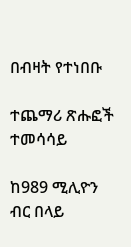በብዛት የተነበቡ

ተጨማሪ ጽሑፎች
ተመሳሳይ

ከ989 ሚሊዮን ብር በላይ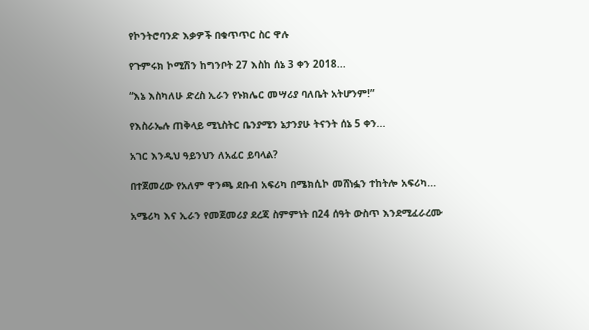የኮንትሮባንድ እቃዎች በቁጥጥር ስር ዋሉ

የጉምሩክ ኮሚሽን ከግንቦት 27 እስከ ሰኔ 3 ቀን 2018...

“እኔ እስካለሁ ድረስ ኢራን የኑክሌር መሣሪያ ባለቤት አትሆንም!”

የእስራኤሉ ጠቅላይ ሚኒስትር ቤንያሚን ኔታንያሁ ትናንት ሰኔ 5 ቀን...

አገር እንዲህ ዓይንህን ለአፈር ይባላል?

በተጀመረው የአለም ዋንጫ ደቡብ አፍሪካ በሜክሲኮ መሸነፏን ተከትሎ አፍሪካ...

አሜሪካ እና ኢራን የመጀመሪያ ደረጃ ስምምነት በ24 ሰዓት ውስጥ እንደሚፈራረሙ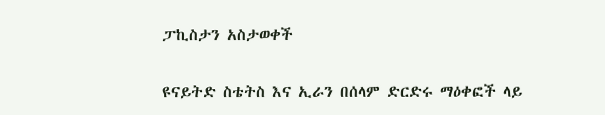ፓኪስታን አስታወቀች

ዩናይትድ ስቴትስ እና ኢራን በሰላም ድርድሩ ማዕቀፎች ላይ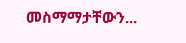መስማማታቸውን...